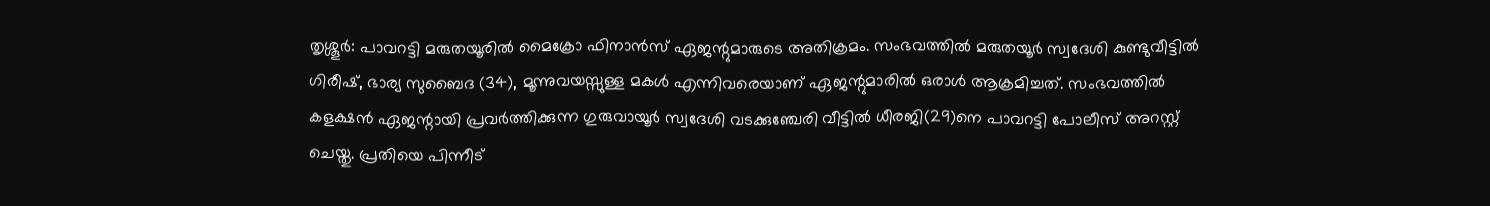തൃശ്ശൂർ: പാവറട്ടി മരുതയൂരിൽ മൈക്രോ ഫിനാൻസ് ഏജന്റുമാരുടെ അതിക്രമം. സംഭവത്തിൽ മരുതയൂർ സ്വദേശി കുണ്ടുവീട്ടിൽ ഗിരീഷ്, ഭാര്യ സുബൈദ (34), മൂന്നുവയസ്സുള്ള മകൾ എന്നിവരെയാണ് ഏജന്റുമാരിൽ ഒരാൾ ആക്രമിച്ചത്. സംഭവത്തിൽ കളക്ഷൻ ഏജന്റായി പ്രവർത്തിക്കുന്ന ഗുരുവായൂർ സ്വദേശി വടക്കുഞ്ചേരി വീട്ടിൽ ധീരജി(29)നെ പാവറട്ടി പോലീസ് അറസ്റ്റ് ചെയ്തു. പ്രതിയെ പിന്നീട്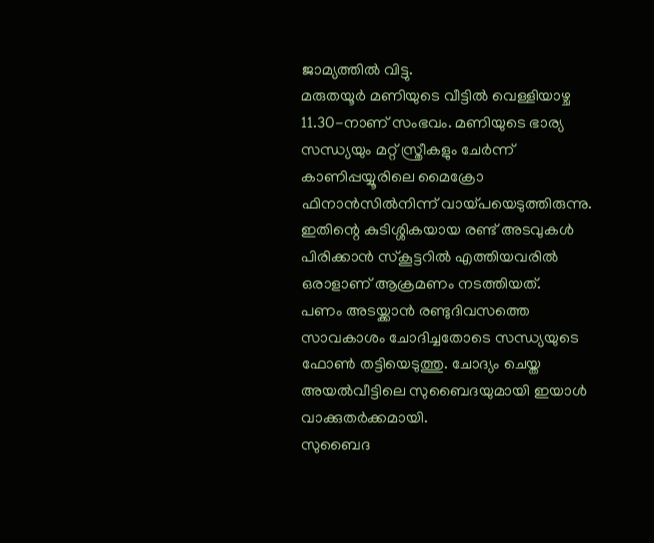ജാമ്യത്തിൽ വിട്ടു.
മരുതയൂർ മണിയുടെ വീട്ടിൽ വെള്ളിയാഴ്ച 11.30-നാണ് സംഭവം. മണിയുടെ ഭാര്യ സന്ധ്യയും മറ്റ് സ്ത്രീകളും ചേർന്ന് കാണിപ്പയ്യൂരിലെ മൈക്രോ ഫിനാൻസിൽനിന്ന് വായ്പയെടുത്തിരുന്നു. ഇതിന്റെ കുടിശ്ശികയായ രണ്ട് അടവുകൾ പിരിക്കാൻ സ്കൂട്ടറിൽ എത്തിയവരിൽ ഒരാളാണ് ആക്രമണം നടത്തിയത്.
പണം അടയ്ക്കാൻ രണ്ടുദിവസത്തെ സാവകാശം ചോദിച്ചതോടെ സന്ധ്യയുടെ ഫോൺ തട്ടിയെടുത്തു. ചോദ്യം ചെയ്ത അയൽവീട്ടിലെ സുബൈദയുമായി ഇയാൾ വാക്കുതർക്കമായി.
സുബൈദ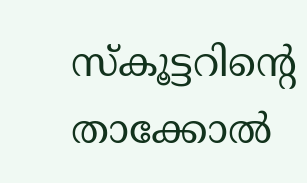സ്കൂട്ടറിന്റെ താക്കോൽ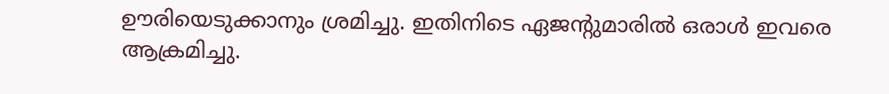ഊരിയെടുക്കാനും ശ്രമിച്ചു. ഇതിനിടെ ഏജന്റുമാരിൽ ഒരാൾ ഇവരെ ആക്രമിച്ചു.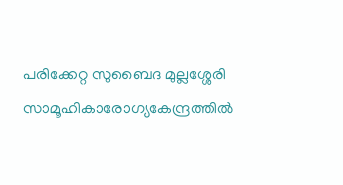പരിക്കേറ്റ സുബൈദ മുല്ലശ്ശേരി സാമൂഹികാരോഗ്യകേന്ദ്രത്തിൽ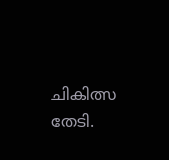ചികിത്സ തേടി.